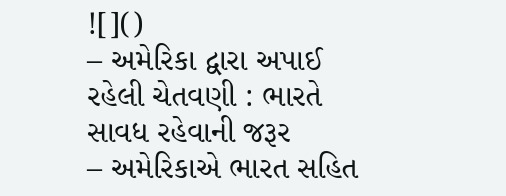![]()
– અમેરિકા દ્વારા અપાઈ રહેલી ચેતવણી : ભારતે સાવધ રહેવાની જરૂર
– અમેરિકાએ ભારત સહિત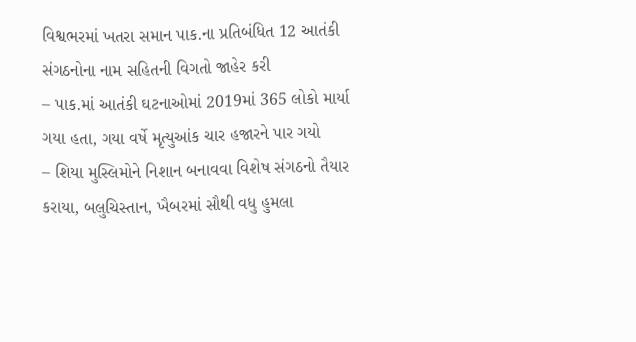વિશ્વભરમાં ખતરા સમાન પાક.ના પ્રતિબંધિત 12 આતંકી સંગઠનોના નામ સહિતની વિગતો જાહેર કરી
– પાક.માં આતંકી ઘટનાઓમાં 2019માં 365 લોકો માર્યા ગયા હતા, ગયા વર્ષે મૃત્યુઆંક ચાર હજારને પાર ગયો
– શિયા મુસ્લિમોને નિશાન બનાવવા વિશેષ સંગઠનો તૈયાર કરાયા, બલુચિસ્તાન, ખૈબરમાં સૌથી વધુ હુમલા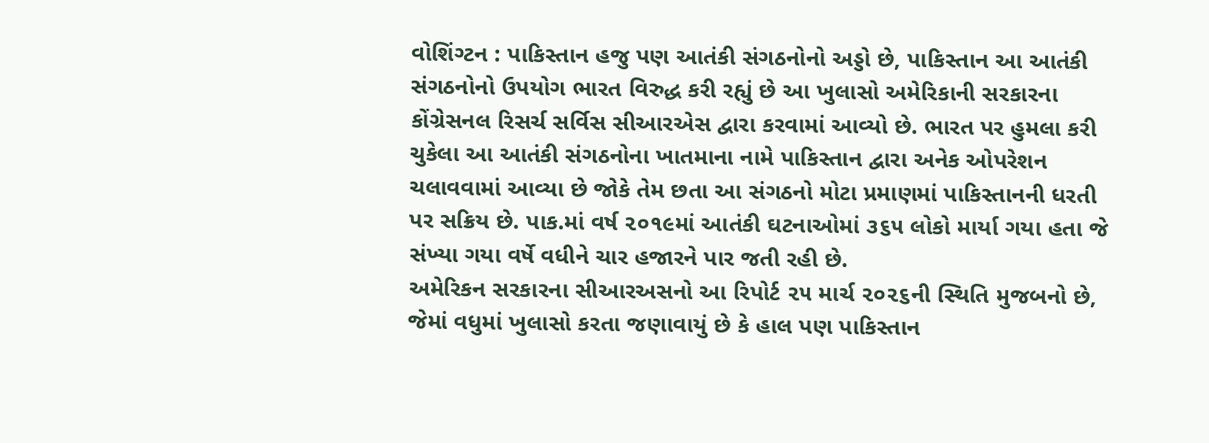વોશિંગ્ટન : પાકિસ્તાન હજુ પણ આતંકી સંગઠનોનો અડ્ડો છે, પાકિસ્તાન આ આતંકી સંગઠનોનો ઉપયોગ ભારત વિરુદ્ધ કરી રહ્યું છે આ ખુલાસો અમેરિકાની સરકારના કોંગ્રેસનલ રિસર્ચ સર્વિસ સીઆરએસ દ્વારા કરવામાં આવ્યો છે. ભારત પર હુમલા કરી ચુકેલા આ આતંકી સંગઠનોના ખાતમાના નામે પાકિસ્તાન દ્વારા અનેક ઓપરેશન ચલાવવામાં આવ્યા છે જોકે તેમ છતા આ સંગઠનો મોટા પ્રમાણમાં પાકિસ્તાનની ધરતી પર સક્રિય છે. પાક.માં વર્ષ ૨૦૧૯માં આતંકી ઘટનાઓમાં ૩૬૫ લોકો માર્યા ગયા હતા જે સંખ્યા ગયા વર્ષે વધીને ચાર હજારને પાર જતી રહી છે.
અમેરિકન સરકારના સીઆરઅસનો આ રિપોર્ટ ૨૫ માર્ચ ૨૦૨૬ની સ્થિતિ મુજબનો છે, જેમાં વધુમાં ખુલાસો કરતા જણાવાયું છે કે હાલ પણ પાકિસ્તાન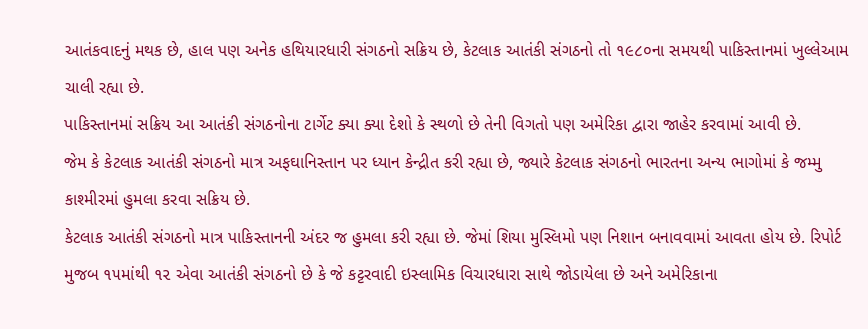આતંકવાદનું મથક છે, હાલ પણ અનેક હથિયારધારી સંગઠનો સક્રિય છે, કેટલાક આતંકી સંગઠનો તો ૧૯૮૦ના સમયથી પાકિસ્તાનમાં ખુલ્લેઆમ ચાલી રહ્યા છે.
પાકિસ્તાનમાં સક્રિય આ આતંકી સંગઠનોના ટાર્ગેટ ક્યા ક્યા દેશો કે સ્થળો છે તેની વિગતો પણ અમેરિકા દ્વારા જાહેર કરવામાં આવી છે.
જેમ કે કેટલાક આતંકી સંગઠનો માત્ર અફઘાનિસ્તાન પર ધ્યાન કેન્દ્રીત કરી રહ્યા છે, જ્યારે કેટલાક સંગઠનો ભારતના અન્ય ભાગોમાં કે જમ્મુ કાશ્મીરમાં હુમલા કરવા સક્રિય છે.
કેટલાક આતંકી સંગઠનો માત્ર પાકિસ્તાનની અંદર જ હુમલા કરી રહ્યા છે. જેમાં શિયા મુસ્લિમો પણ નિશાન બનાવવામાં આવતા હોય છે. રિપોર્ટ મુજબ ૧૫માંથી ૧૨ એવા આતંકી સંગઠનો છે કે જે કટ્ટરવાદી ઇસ્લામિક વિચારધારા સાથે જોડાયેલા છે અને અમેરિકાના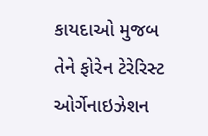કાયદાઓ મુજબ તેને ફોરેન ટેરેરિસ્ટ ઓર્ગેનાઇઝેશન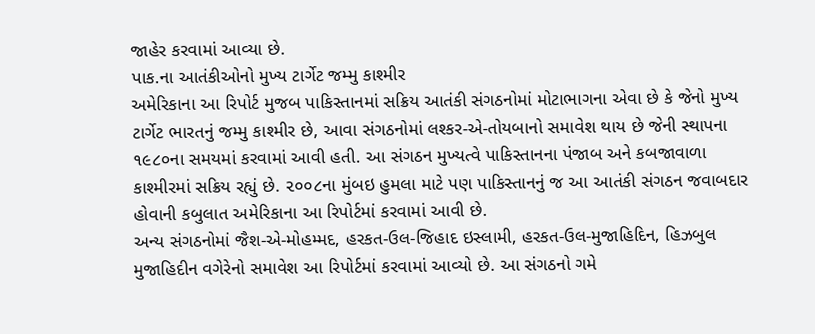જાહેર કરવામાં આવ્યા છે.
પાક.ના આતંકીઓનો મુખ્ય ટાર્ગેટ જમ્મુ કાશ્મીર
અમેરિકાના આ રિપોર્ટ મુજબ પાકિસ્તાનમાં સક્રિય આતંકી સંગઠનોમાં મોટાભાગના એવા છે કે જેનો મુખ્ય ટાર્ગેટ ભારતનું જમ્મુ કાશ્મીર છે, આવા સંગઠનોમાં લશ્કર-એ-તોયબાનો સમાવેશ થાય છે જેની સ્થાપના ૧૯૮૦ના સમયમાં કરવામાં આવી હતી. આ સંગઠન મુખ્યત્વે પાકિસ્તાનના પંજાબ અને કબજાવાળા કાશ્મીરમાં સક્રિય રહ્યું છે. ૨૦૦૮ના મુંબઇ હુમલા માટે પણ પાકિસ્તાનનું જ આ આતંકી સંગઠન જવાબદાર હોવાની કબુલાત અમેરિકાના આ રિપોર્ટમાં કરવામાં આવી છે.
અન્ય સંગઠનોમાં જૈશ-એ-મોહમ્મદ, હરકત-ઉલ-જિહાદ ઇસ્લામી, હરકત-ઉલ-મુજાહિદિન, હિઝબુલ મુજાહિદીન વગેરેનો સમાવેશ આ રિપોર્ટમાં કરવામાં આવ્યો છે. આ સંગઠનો ગમે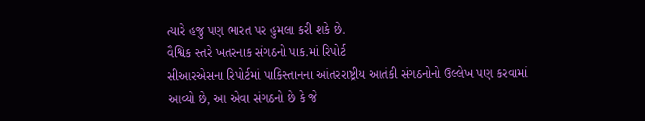ત્યારે હજુ પણ ભારત પર હુમલા કરી શકે છે.
વૈશ્વિક સ્તરે ખતરનાક સંગઠનો પાક.માં રિપોર્ટ
સીઆરએસના રિપોર્ટમાં પાકિસ્તાનના આંતરરાષ્ટ્રીય આતંકી સંગઠનોનો ઉલ્લેખ પણ કરવામાં આવ્યો છે, આ એવા સંગઠનો છે કે જે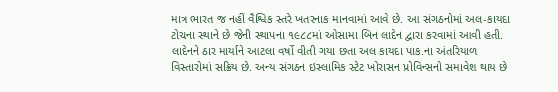માત્ર ભારત જ નહીં વૈશ્વિક સ્તરે ખતરનાક માનવામાં આવે છે. આ સંગઠનોમાં અલ-કાયદા ટોચના સ્થાને છે જેની સ્થાપના ૧૯૮૮માં ઓસામા બિન લાદેન દ્વારા કરવામાં આવી હતી. લાદેનને ઠાર માર્યાને આટલા વર્ષો વીતી ગયા છતા અલ કાયદા પાક.ના અંતરિયાળ વિસ્તારોમાં સક્રિય છે. અન્ય સંગઠન ઇસ્લામિક સ્ટેટ ખોરાસન પ્રોવિન્સનો સમાવેશ થાય છે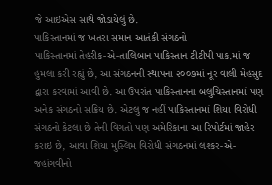જે આઇએસ સાથે જોડાયેલું છે.
પાકિસ્તાનમાં જ ખતરા સમાન આતંકી સંગઠનો
પાકિસ્તાનમાં તેહરીક-એ-તાલિબાન પાકિસ્તાન ટીટીપી પાક.માં જ હુમલા કરી રહ્યું છે, આ સંગઠનની સ્થાપના ૨૦૦૭માં નૂર વાલી મેહસુદ દ્વારા કરવામાં આવી છે. આ ઉપરાંત પાકિસ્તાનના બલુચિસ્તાનમાં પણ અનેક સંગઠનો સક્રિય છે. એટલુ જ નહીં પાકિસ્તાનમાં શિયા વિરોધી સંગઠનો કેટલા છે તેની વિગતો પણ અમેરિકાના આ રિપોર્ટમાં જાહેર કરાઇ છે, આવા શિયા મુસ્લિમ વિરોધી સંગઠનમાં લશ્કર-એ-જહાંગવીનો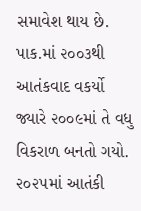સમાવેશ થાય છે. પાક.માં ૨૦૦૩થી આતંકવાદ વકર્યો જ્યારે ૨૦૦૯માં તે વધુ વિકરાળ બનતો ગયો. ૨૦૨૫માં આતંકી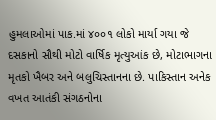હુમલાઓમાં પાક.માં ૪૦૦૧ લોકો માર્યા ગયા જે દસકાનો સૌથી મોટો વાર્ષિક મૃત્યુઆંક છે, મોટાભાગના મૃતકો ખૈબર અને બલુચિસ્તાનના છે. પાકિસ્તાન અનેક વખત આતંકી સંગઠનોના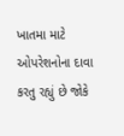ખાતમા માટે ઓપરેશનોના દાવા કરતુ રહ્યું છે જોકે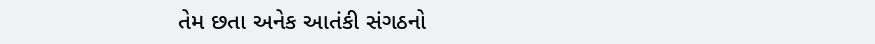તેમ છતા અનેક આતંકી સંગઠનો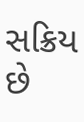સક્રિય છે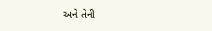અને તેની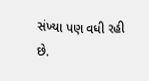સંખ્યા પણ વધી રહી છે.